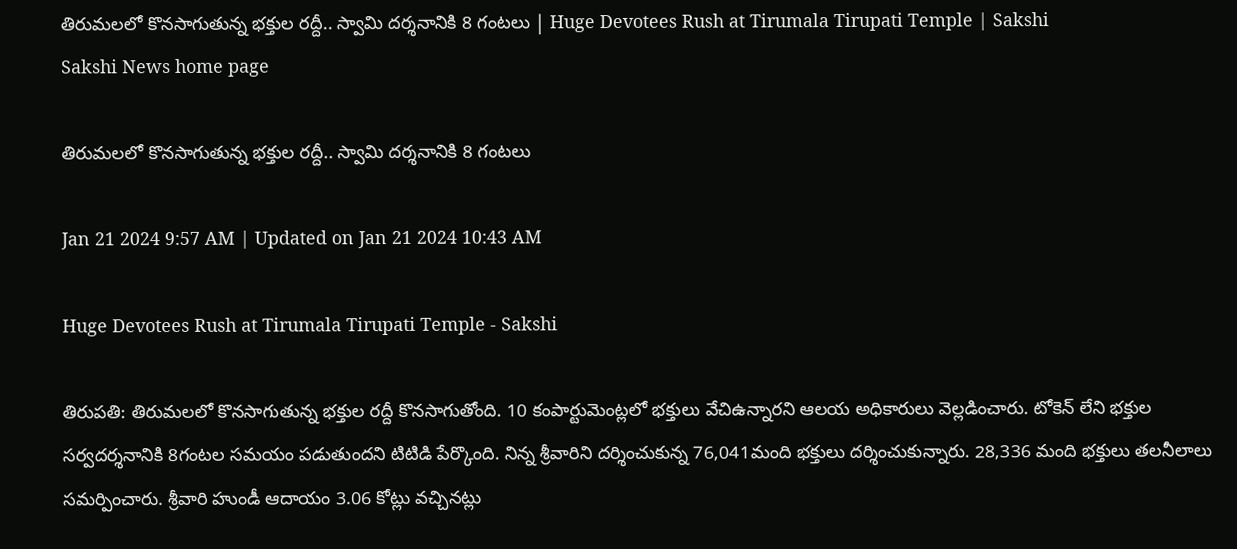తిరుమలలో కొనసాగుతున్న భక్తుల రద్దీ.. స్వామి దర్శనానికి 8 గంటలు | Huge Devotees Rush at Tirumala Tirupati Temple | Sakshi
Sakshi News home page

తిరుమలలో కొనసాగుతున్న భక్తుల రద్దీ.. స్వామి దర్శనానికి 8 గంటలు

Jan 21 2024 9:57 AM | Updated on Jan 21 2024 10:43 AM

Huge Devotees Rush at Tirumala Tirupati Temple - Sakshi

తిరుపతి: తిరుమలలో కొనసాగుతున్న భక్తుల రద్దీ కొనసాగుతోంది. 10 కంపార్టుమెంట్లలో భక్తులు వేచిఉన్నారని ఆలయ అధికారులు వెల్లడించారు. టోకెన్ లేని భక్తుల సర్వదర్శనానికి 8గంటల సమయం పడుతుందని టిటిడి పేర్కొంది. నిన్న శ్రీవారిని దర్శించుకున్న 76,041మంది భక్తులు దర్శించుకున్నారు. 28,336 మంది భక్తులు తలనీలాలు సమర్పించారు. శ్రీవారి హుండీ ఆదాయం 3.06 కోట్లు వచ్చినట్లు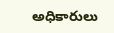అధికారులు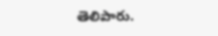తెలిపారు.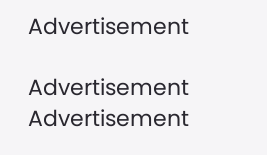Advertisement

Advertisement
Advertisement